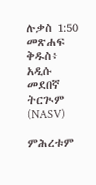ሉቃስ 1:50 መጽሐፍ ቅዱስ፥ አዲሱ መደበኛ ትርጒም (NASV)

ምሕረቱም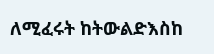ለሚፈሩት ከትውልድእስከ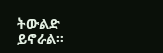ትውልድ ይኖራል።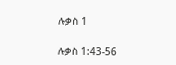ሉቃስ 1

ሉቃስ 1:43-56